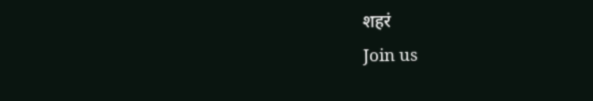शहरं
Join us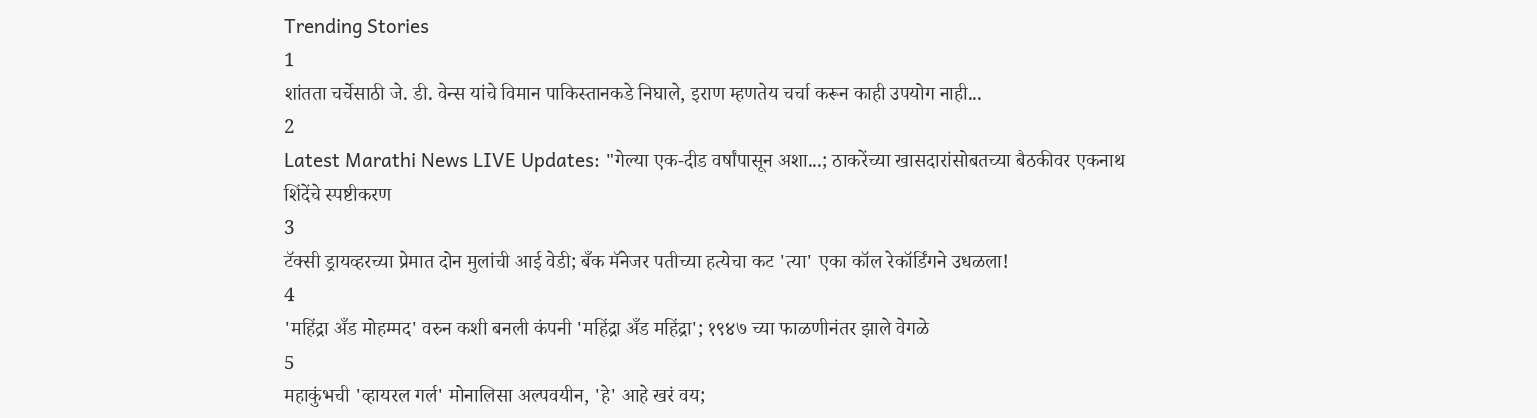Trending Stories
1
शांतता चर्चेसाठी जे. डी. वेन्स यांचे विमान पाकिस्तानकडे निघाले, इराण म्हणतेय चर्चा करून काही उपयोग नाही...
2
Latest Marathi News LIVE Updates: "गेल्या एक-दीड वर्षांपासून अशा...; ठाकरेंच्या खासदारांसोबतच्या बैठकीवर एकनाथ शिंदेंचे स्पष्टीकरण
3
टॅक्सी ड्रायव्हरच्या प्रेमात दोन मुलांची आई वेडी; बँक मॅनेजर पतीच्या हत्येचा कट 'त्या' एका कॉल रेकॉर्डिंगने उधळला!
4
'महिंद्रा अँड मोहम्मद' वरुन कशी बनली कंपनी 'महिंद्रा अँड महिंद्रा'; १९४७ च्या फाळणीनंतर झाले वेगळे
5
महाकुंभची 'व्हायरल गर्ल' मोनालिसा अल्पवयीन, 'हे' आहे खरं वय;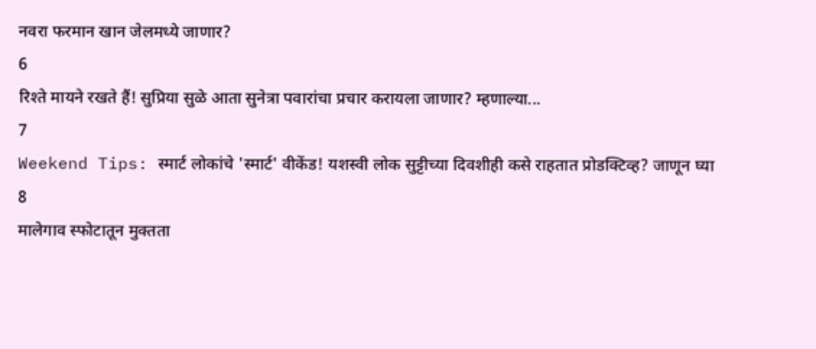नवरा फरमान खान जेलमध्ये जाणार?
6
रिश्ते मायने रखते हैं! सुप्रिया सुळे आता सुनेत्रा पवारांचा प्रचार करायला जाणार? म्हणाल्या...
7
Weekend Tips: स्मार्ट लोकांचे 'स्मार्ट' वीकेंड! यशस्वी लोक सुट्टीच्या दिवशीही कसे राहतात प्रोडक्टिव्ह? जाणून घ्या
8
मालेगाव स्फोटातून मुक्तता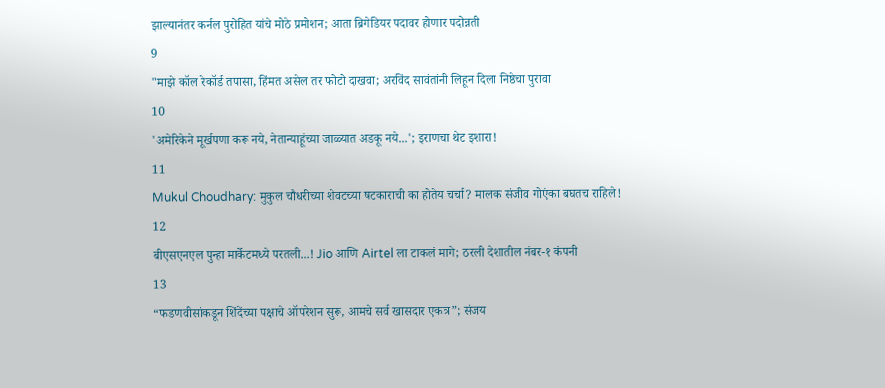झाल्यानंतर कर्नल पुरोहित यांचे मोठे प्रमोशन; आता ब्रिगेडियर पदावर होणार पदोन्नती
9
"माझे कॉल रेकॉर्ड तपासा, हिंमत असेल तर फोटो दाखवा; अरविंद सावंतांनी लिहून दिला निष्ठेचा पुरावा
10
'अमेरिकेने मूर्खपणा करू नये, नेतान्याहूंच्या जाळ्यात अडकू नये...'; इराणचा थेट इशारा!
11
Mukul Choudhary: मुकुल चौधरीच्या शेवटच्या षटकाराची का होतेय चर्चा? मालक संजीव गोएंका बघतच राहिले!
12
बीएसएनएल पुन्हा मार्केटमध्ये परतली...! Jio आणि Airtel ला टाकलं मागे; ठरली देशातील नंबर-१ कंपनी
13
“फडणवीसांकडून शिंदेंच्या पक्षाचे ऑपरेशन सुरू, आमचे सर्व खासदार एकत्र”; संजय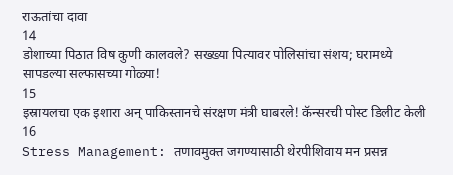राऊतांचा दावा
14
डोशाच्या पिठात विष कुणी कालवले? सख्ख्या पित्यावर पोलिसांचा संशय; घरामध्ये सापडल्या सल्फासच्या गोळ्या!
15
इस्रायलचा एक इशारा अन् पाकिस्तानचे संरक्षण मंत्री घाबरले! कॅन्सरची पोस्ट डिलीट केली
16
Stress Management: तणावमुक्त जगण्यासाठी थेरपीशिवाय मन प्रसन्न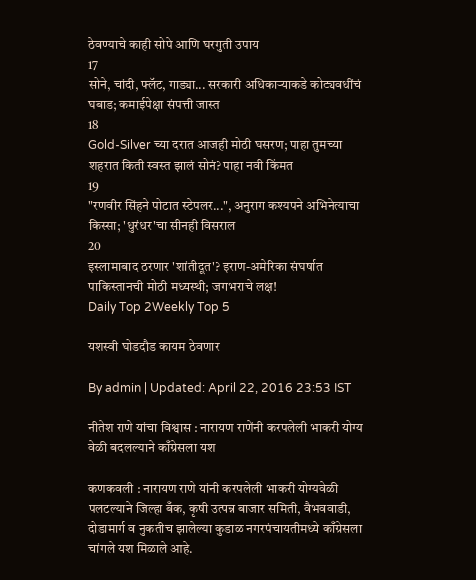ठेवण्याचे काही सोपे आणि घरगुती उपाय
17
सोने, चांदी, फ्लॅट, गाड्या... सरकारी अधिकाऱ्याकडे कोट्यवधींचं घबाड; कमाईपेक्षा संपत्ती जास्त
18
Gold-Silver च्या दरात आजही मोठी घसरण; पाहा तुमच्या शहरात किती स्वस्त झालं सोनं? पाहा नवी किंमत
19
"रणवीर सिंहने पोटात स्टेपलर...", अनुराग कश्यपने अभिनेत्याचा किस्सा; 'धुरंधर'चा सीनही विसराल
20
इस्लामाबाद ठरणार 'शांतीदूत'? इराण-अमेरिका संघर्षात पाकिस्तानची मोठी मध्यस्थी; जगभराचे लक्ष!
Daily Top 2Weekly Top 5

यशस्वी घोडदौड कायम ठेवणार

By admin | Updated: April 22, 2016 23:53 IST

नीतेश राणे यांचा विश्वास : नारायण राणेंनी करपलेली भाकरी योग्य वेळी बदलल्याने काँग्रेसला यश

कणकवली : नारायण राणे यांनी करपलेली भाकरी योग्यवेळी पलटल्याने जिल्हा बँक, कृषी उत्पन्न बाजार समिती, वैभववाडी, दोडामार्ग व नुकतीच झालेल्या कुडाळ नगरपंचायतीमध्ये काँग्रेसला चांगले यश मिळाले आहे.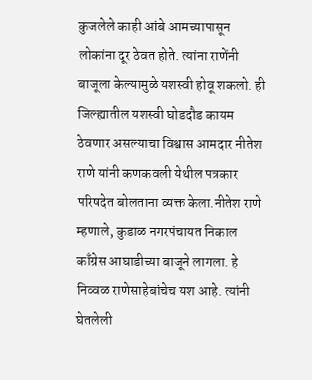कुजलेले काही आंबे आमच्यापासून लोकांना दूर ठेवत होते. त्यांना राणेंनी बाजूला केल्यामुळे यशस्वी होवू शकलो. ही जिल्ह्यातील यशस्वी घोडदौड कायम ठेवणार असल्याचा विश्वास आमदार नीतेश राणे यांनी कणकवली येथील पत्रकार परिषदेत बोलताना व्यक्त केला.नीतेश राणे म्हणाले, कुडाळ नगरपंचायत निकाल काँग्रेस आघाडीच्या बाजूने लागला. हे निव्वळ राणेसाहेबांचेच यश आहे. त्यांनी घेतलेली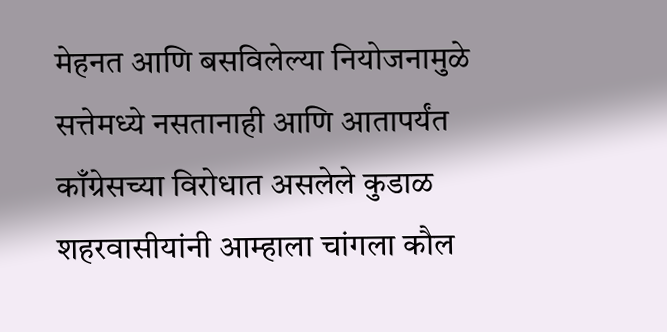मेहनत आणि बसविलेल्या नियोजनामुळे सत्तेमध्ये नसतानाही आणि आतापर्यंत काँग्रेसच्या विरोधात असलेले कुडाळ शहरवासीयांनी आम्हाला चांगला कौल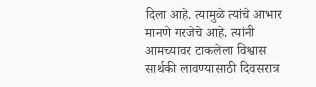दिला आहे. त्यामुळे त्यांचे आभार मानणे गरजेचे आहे. त्यांनी आमच्यावर टाकलेला विश्वास सार्थकी लावण्यासाठी दिवसरात्र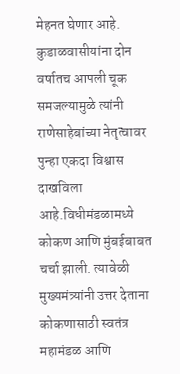मेहनत घेणार आहे. कुडाळवासीयांना दोन वर्षातच आपली चूक समजल्यामुळे त्यांनी राणेसाहेबांच्या नेतृत्वावर पुन्हा एकदा विश्वास दाखविला आहे.विधीमंडळामध्ये कोकण आणि मुंबईबाबत चर्चा झाली. त्यावेळी मुख्यमंत्र्यांनी उत्तर देताना कोकणासाठी स्वतंत्र महामंडळ आणि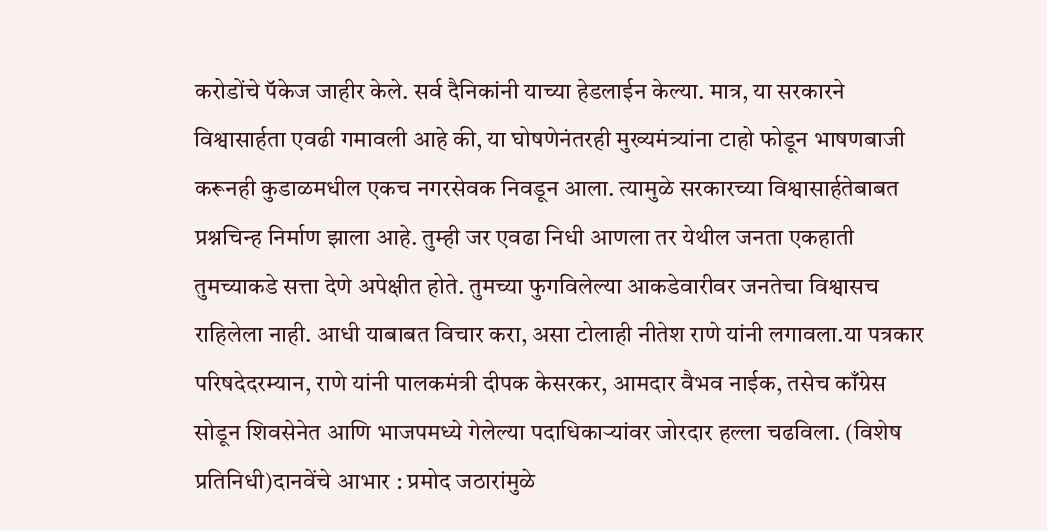करोडोंचे पॅकेज जाहीर केले. सर्व दैनिकांनी याच्या हेडलाईन केल्या. मात्र, या सरकारने विश्वासार्हता एवढी गमावली आहे की, या घोषणेनंतरही मुख्यमंत्र्यांना टाहो फोडून भाषणबाजी करूनही कुडाळमधील एकच नगरसेवक निवडून आला. त्यामुळे सरकारच्या विश्वासार्हतेबाबत प्रश्नचिन्ह निर्माण झाला आहे. तुम्ही जर एवढा निधी आणला तर येथील जनता एकहाती तुमच्याकडे सत्ता देणे अपेक्षीत होते. तुमच्या फुगविलेल्या आकडेवारीवर जनतेचा विश्वासच राहिलेला नाही. आधी याबाबत विचार करा, असा टोलाही नीतेश राणे यांनी लगावला.या पत्रकार परिषदेदरम्यान, राणे यांनी पालकमंत्री दीपक केसरकर, आमदार वैभव नाईक, तसेच काँग्रेस सोडून शिवसेनेत आणि भाजपमध्ये गेलेल्या पदाधिकाऱ्यांवर जोरदार हल्ला चढविला. (विशेष प्रतिनिधी)दानवेंचे आभार : प्रमोद जठारांमुळे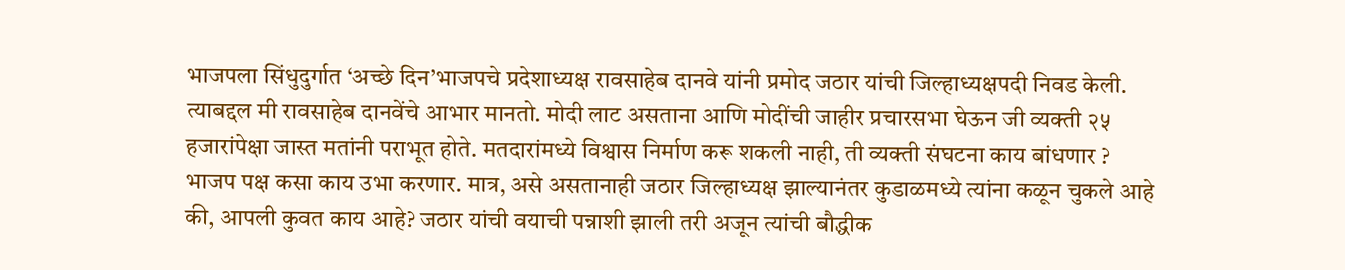भाजपला सिंधुदुर्गात ‘अच्छे दिन’भाजपचे प्रदेशाध्यक्ष रावसाहेब दानवे यांनी प्रमोद जठार यांची जिल्हाध्यक्षपदी निवड केली. त्याबद्दल मी रावसाहेब दानवेंचे आभार मानतो. मोदी लाट असताना आणि मोदींची जाहीर प्रचारसभा घेऊन जी व्यक्ती २५ हजारांपेक्षा जास्त मतांनी पराभूत होते. मतदारांमध्ये विश्वास निर्माण करू शकली नाही, ती व्यक्ती संघटना काय बांधणार ? भाजप पक्ष कसा काय उभा करणार. मात्र, असे असतानाही जठार जिल्हाध्यक्ष झाल्यानंतर कुडाळमध्ये त्यांना कळून चुकले आहे की, आपली कुवत काय आहे? जठार यांची वयाची पन्नाशी झाली तरी अजून त्यांची बौद्धीक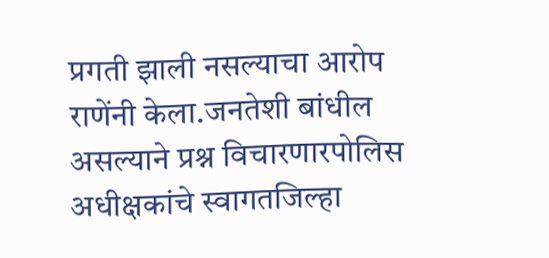प्रगती झाली नसल्याचा आरोप राणेंनी केला.जनतेशी बांधील असल्याने प्रश्न विचारणारपोलिस अधीक्षकांचे स्वागतजिल्हा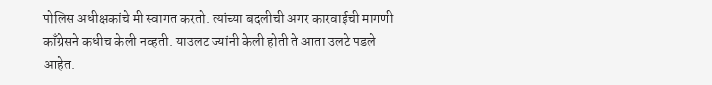पोलिस अधीक्षकांचे मी स्वागत करतो. त्यांच्या बदलीची अगर कारवाईची मागणी काँग्रेसने कधीच केली नव्हती. याउलट ज्यांनी केली होती ते आता उलटे पडले आहेत.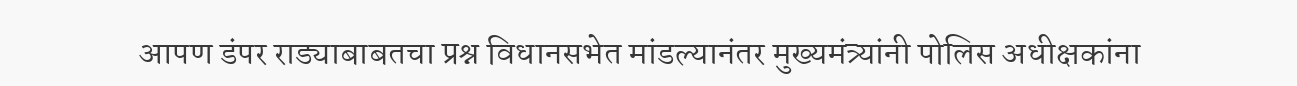आपण डंपर राड्याबाबतचा प्रश्न विधानसभेत मांडल्यानंतर मुख्यमंत्र्यांनी पोलिस अधीक्षकांना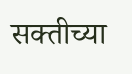सक्तीच्या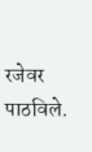रजेवर पाठविले.